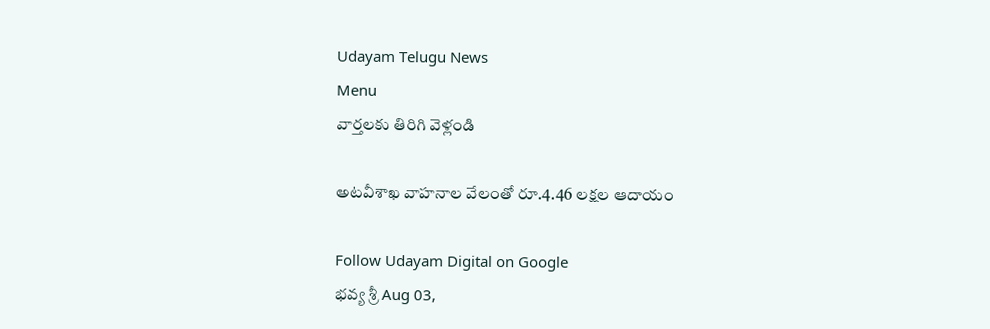Udayam Telugu News
Menu
వార్తలకు తిరిగి వెళ్లండి

అటవీశాఖ వాహనాల వేలంతో రూ.4.46 లక్షల ఆదాయం

Follow Udayam Digital on Google
భవ్య శ్రీ Aug 03,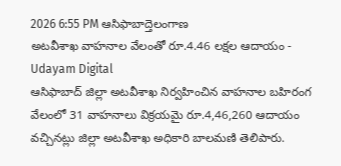2026 6:55 PM ఆసిఫాబాద్తెలంగాణ
అటవీశాఖ వాహనాల వేలంతో రూ.4.46 లక్షల ఆదాయం - Udayam Digital
ఆసిఫాబాద్ జిల్లా అటవీశాఖ నిర్వహించిన వాహనాల బహిరంగ వేలంలో 31 వాహనాలు విక్రయమై రూ.4,46,260 ఆదాయం వచ్చినట్లు జిల్లా అటవీశాఖ అధికారి బాలమణి తెలిపారు.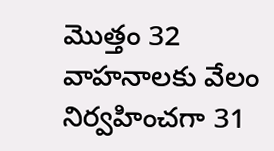మొత్తం 32 వాహనాలకు వేలం నిర్వహించగా 31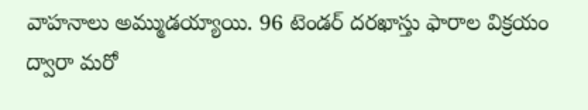వాహనాలు అమ్ముడయ్యాయి. 96 టెండర్ దరఖాస్తు ఫారాల విక్రయం ద్వారా మరో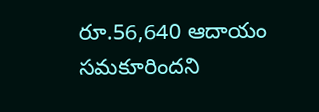రూ.56,640 ఆదాయం సమకూరిందని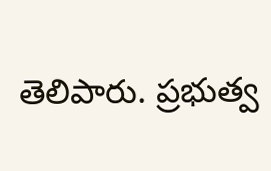తెలిపారు. ప్రభుత్వ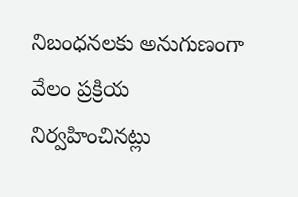నిబంధనలకు అనుగుణంగా వేలం ప్రక్రియ నిర్వహించినట్లు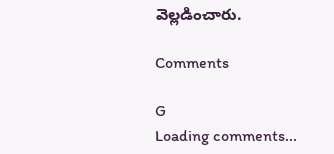వెల్లడించారు.

Comments

G
Loading comments...